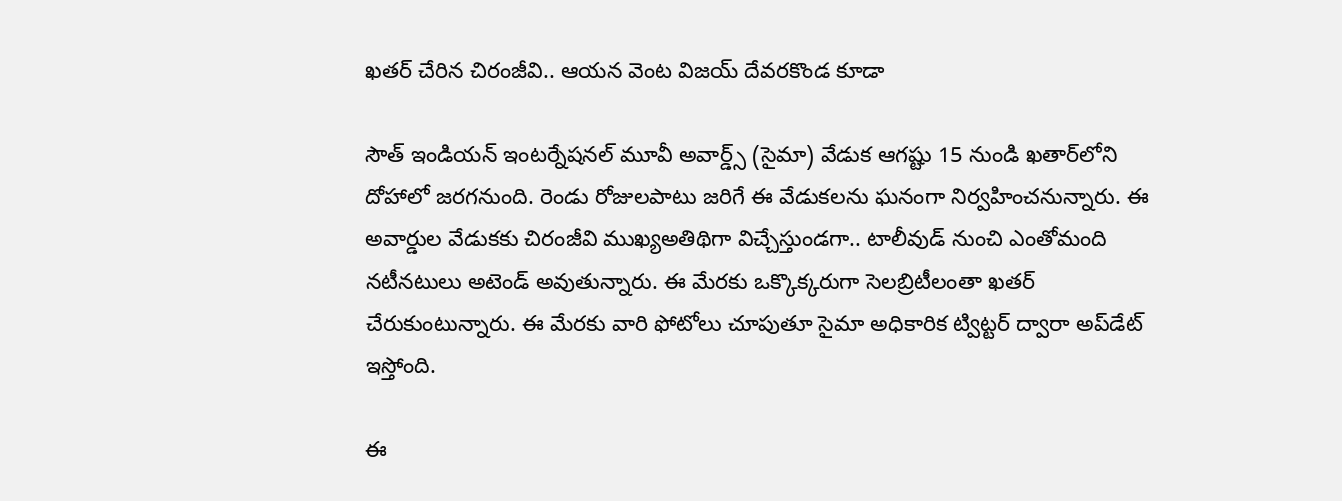ఖతర్ చేరిన చిరంజీవి.. ఆయన వెంట విజయ్ దేవరకొండ కూడా

సౌత్ ఇండియన్ ఇంటర్నేషనల్ మూవీ అవార్డ్స్ (సైమా) వేడుక ఆగష్టు 15 నుండి ఖతార్‌లోని దోహాలో జరగనుంది. రెండు రోజులపాటు జరిగే ఈ వేడుకలను ఘనంగా నిర్వహించనున్నారు. ఈ అవార్డుల వేడుకకు చిరంజీవి ముఖ్యఅతిథిగా విచ్చేస్తుండగా.. టాలీవుడ్ నుంచి ఎంతోమంది నటీనటులు అటెండ్ అవుతున్నారు. ఈ మేరకు ఒక్కొక్కరుగా సెలబ్రిటీలంతా ఖతర్ చేరుకుంటున్నారు. ఈ మేరకు వారి ఫోటోలు చూపుతూ సైమా అధికారిక ట్విట్టర్ ద్వారా అప్‌డేట్ ఇస్తోంది.

ఈ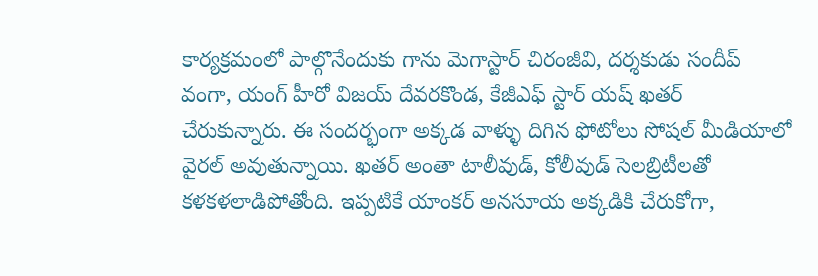కార్యక్రమంలో పాల్గొనేందుకు గాను మెగాస్టార్ చిరంజీవి, దర్శకుడు సందీప్ వంగా, యంగ్ హీరో విజయ్ దేవరకొండ, కేజీఎఫ్ స్టార్ యష్ ఖతర్ చేరుకున్నారు. ఈ సందర్భంగా అక్కడ వాళ్ళు దిగిన ఫోటోలు సోషల్ మీడియాలో వైరల్ అవుతున్నాయి. ఖతర్ అంతా టాలీవుడ్, కోలీవుడ్ సెలబ్రిటీలతో కళకళలాడిపోతోంది. ఇప్పటికే యాంకర్ అనసూయ అక్కడికి చేరుకోగా,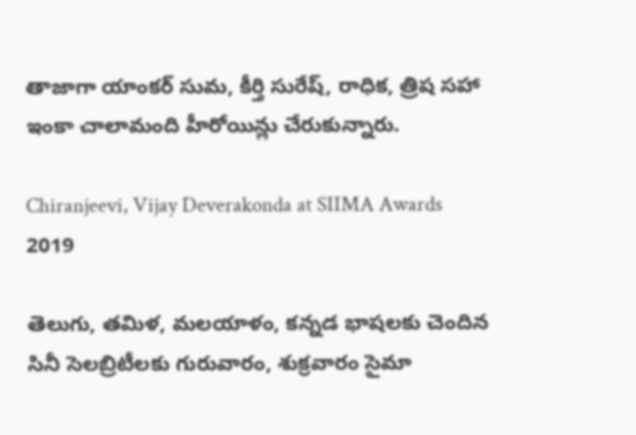తాజాగా యాంకర్ సుమ, కీర్తి సురేష్, రాధిక, త్రిష సహా ఇంకా చాలామంది హీరోయిన్లు చేరుకున్నారు.

Chiranjeevi, Vijay Deverakonda at SIIMA Awards 2019

తెలుగు, తమిళ, మలయాళం, కన్నడ భాషలకు చెందిన సినీ సెలబ్రిటీలకు గురువారం, శుక్రవారం సైమా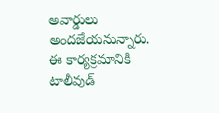అవార్డులు అందజేయనున్నారు. ఈ కార్యక్రమానికి టాలీవుడ్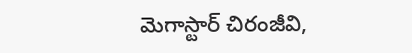మెగాస్టార్ చిరంజీవి,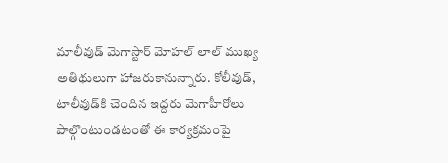మాలీవుడ్ మెగాస్టార్ మోహల్ లాల్ ముఖ్య అతిథులుగా హాజరుకానున్నారు. కోలీవుడ్, టాలీవుడ్‌కి చెందిన ఇద్దరు మెగాహీరోలు పాల్గొంటుండటంతో ఈ కార్యక్రమంపై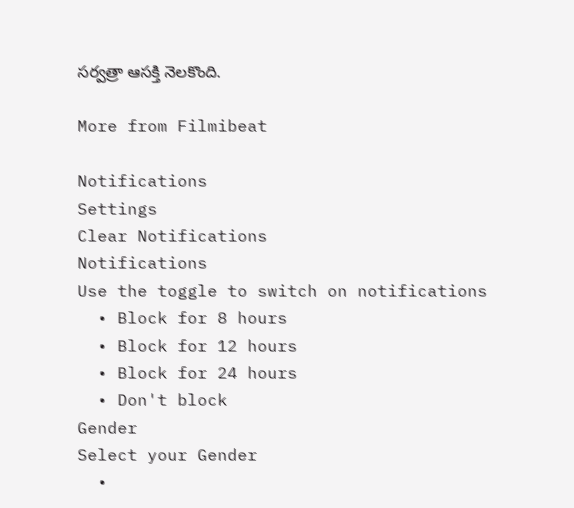సర్వత్రా ఆసక్తి నెలకొంది.

More from Filmibeat

Notifications
Settings
Clear Notifications
Notifications
Use the toggle to switch on notifications
  • Block for 8 hours
  • Block for 12 hours
  • Block for 24 hours
  • Don't block
Gender
Select your Gender
  •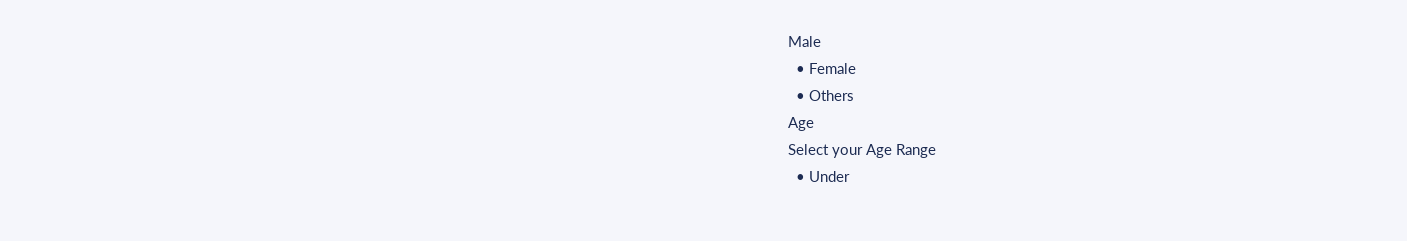Male
  • Female
  • Others
Age
Select your Age Range
  • Under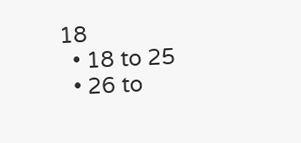18
  • 18 to 25
  • 26 to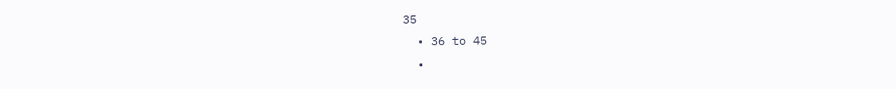35
  • 36 to 45
  •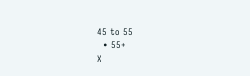45 to 55
  • 55+
X